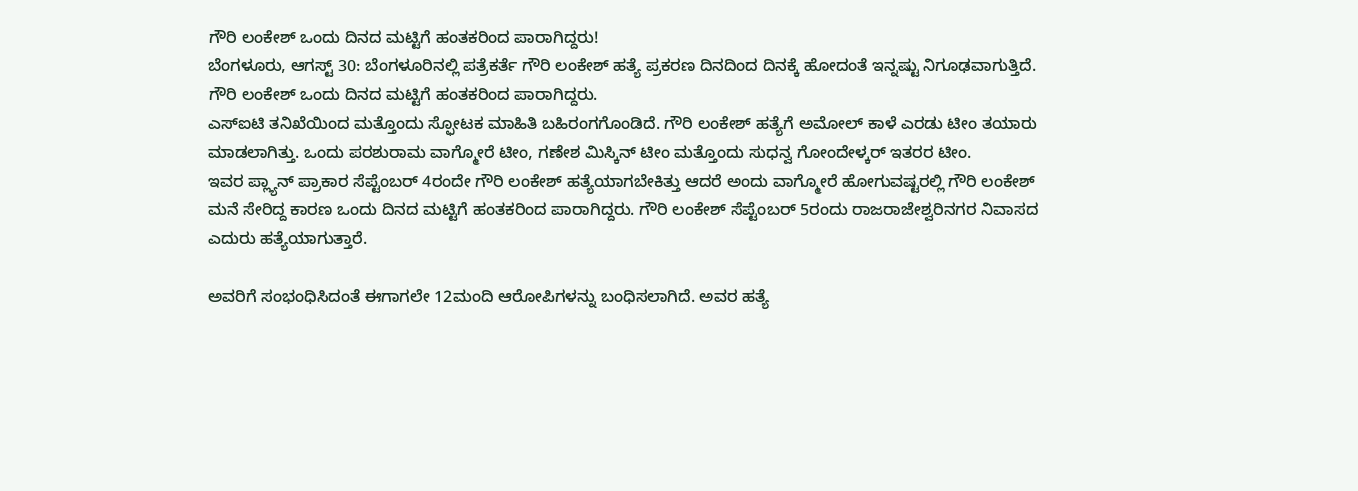ಗೌರಿ ಲಂಕೇಶ್ ಒಂದು ದಿನದ ಮಟ್ಟಿಗೆ ಹಂತಕರಿಂದ ಪಾರಾಗಿದ್ದರು!
ಬೆಂಗಳೂರು, ಆಗಸ್ಟ್ 30: ಬೆಂಗಳೂರಿನಲ್ಲಿ ಪತ್ರೆಕರ್ತೆ ಗೌರಿ ಲಂಕೇಶ್ ಹತ್ಯೆ ಪ್ರಕರಣ ದಿನದಿಂದ ದಿನಕ್ಕೆ ಹೋದಂತೆ ಇನ್ನಷ್ಟು ನಿಗೂಢವಾಗುತ್ತಿದೆ. ಗೌರಿ ಲಂಕೇಶ್ ಒಂದು ದಿನದ ಮಟ್ಟಿಗೆ ಹಂತಕರಿಂದ ಪಾರಾಗಿದ್ದರು.
ಎಸ್ಐಟಿ ತನಿಖೆಯಿಂದ ಮತ್ತೊಂದು ಸ್ಫೋಟಕ ಮಾಹಿತಿ ಬಹಿರಂಗಗೊಂಡಿದೆ. ಗೌರಿ ಲಂಕೇಶ್ ಹತ್ಯೆಗೆ ಅಮೋಲ್ ಕಾಳೆ ಎರಡು ಟೀಂ ತಯಾರು ಮಾಡಲಾಗಿತ್ತು. ಒಂದು ಪರಶುರಾಮ ವಾಗ್ಮೋರೆ ಟೀಂ, ಗಣೇಶ ಮಿಸ್ಕಿನ್ ಟೀಂ ಮತ್ತೊಂದು ಸುಧನ್ವ ಗೋಂದೇಳ್ಕರ್ ಇತರರ ಟೀಂ.
ಇವರ ಪ್ಲ್ಯಾನ್ ಪ್ರಾಕಾರ ಸೆಪ್ಟೆಂಬರ್ 4ರಂದೇ ಗೌರಿ ಲಂಕೇಶ್ ಹತ್ಯೆಯಾಗಬೇಕಿತ್ತು ಆದರೆ ಅಂದು ವಾಗ್ಮೋರೆ ಹೋಗುವಷ್ಟರಲ್ಲಿ ಗೌರಿ ಲಂಕೇಶ್ ಮನೆ ಸೇರಿದ್ದ ಕಾರಣ ಒಂದು ದಿನದ ಮಟ್ಟಿಗೆ ಹಂತಕರಿಂದ ಪಾರಾಗಿದ್ದರು. ಗೌರಿ ಲಂಕೇಶ್ ಸೆಪ್ಟೆಂಬರ್ 5ರಂದು ರಾಜರಾಜೇಶ್ವರಿನಗರ ನಿವಾಸದ ಎದುರು ಹತ್ಯೆಯಾಗುತ್ತಾರೆ.

ಅವರಿಗೆ ಸಂಭಂಧಿಸಿದಂತೆ ಈಗಾಗಲೇ 12ಮಂದಿ ಆರೋಪಿಗಳನ್ನು ಬಂಧಿಸಲಾಗಿದೆ. ಅವರ ಹತ್ಯೆ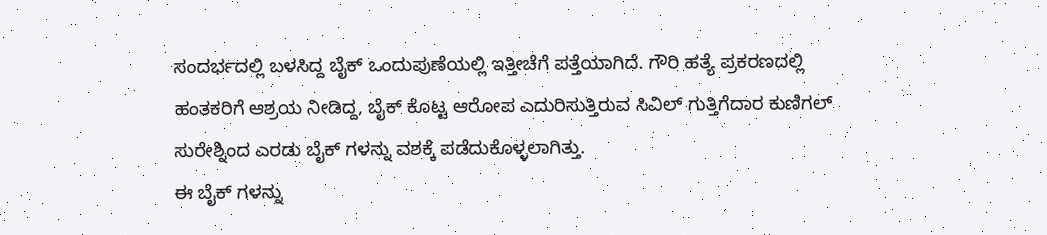ಸಂದರ್ಭದಲ್ಲಿ ಬಳಸಿದ್ದ ಬೈಕ್ ಒಂದುಪುಣೆಯಲ್ಲಿ ಇತ್ತೀಚೆಗೆ ಪತ್ತೆಯಾಗಿದೆ. ಗೌರಿ ಹತ್ಯೆ ಪ್ರಕರಣದಲ್ಲಿ ಹಂತಕರಿಗೆ ಆಶ್ರಯ ನೀಡಿದ್ದ, ಬೈಕ್ ಕೊಟ್ಟ ಆರೋಪ ಎದುರಿಸುತ್ತಿರುವ ಸಿವಿಲ್ ಗುತ್ತಿಗೆದಾರ ಕುಣಿಗಲ್ ಸುರೇಶ್ನಿಂದ ಎರಡು ಬೈಕ್ ಗಳನ್ನು ವಶಕ್ಕೆ ಪಡೆದುಕೊಳ್ಳಲಾಗಿತ್ತು.
ಈ ಬೈಕ್ ಗಳನ್ನು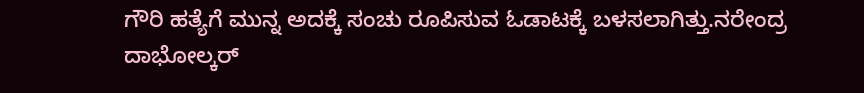ಗೌರಿ ಹತ್ಯೆಗೆ ಮುನ್ನ ಅದಕ್ಕೆ ಸಂಚು ರೂಪಿಸುವ ಓಡಾಟಕ್ಕೆ ಬಳಸಲಾಗಿತ್ತು.ನರೇಂದ್ರ ದಾಭೋಲ್ಕರ್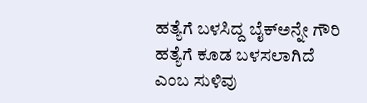ಹತ್ಯೆಗೆ ಬಳಸಿದ್ದ ಬೈಕ್ಅನ್ನೇ ಗೌರಿ ಹತ್ಯೆಗೆ ಕೂಡ ಬಳಸಲಾಗಿದೆ ಎಂಬ ಸುಳಿವು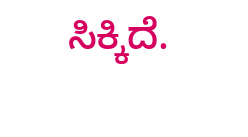ಸಿಕ್ಕಿದೆ.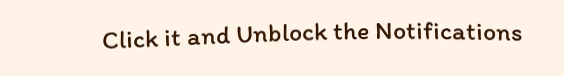Click it and Unblock the Notifications